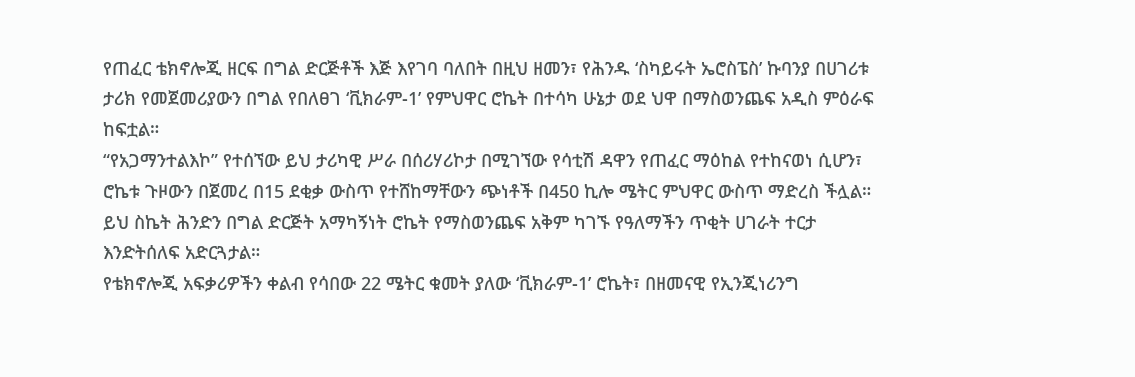የጠፈር ቴክኖሎጂ ዘርፍ በግል ድርጅቶች እጅ እየገባ ባለበት በዚህ ዘመን፣ የሕንዱ ‘ስካይሩት ኤሮስፔስ’ ኩባንያ በሀገሪቱ ታሪክ የመጀመሪያውን በግል የበለፀገ ‘ቪክራም-1’ የምህዋር ሮኬት በተሳካ ሁኔታ ወደ ህዋ በማስወንጨፍ አዲስ ምዕራፍ ከፍቷል።
“የአጋማንተልእኮ” የተሰኘው ይህ ታሪካዊ ሥራ በሰሪሃሪኮታ በሚገኘው የሳቲሽ ዳዋን የጠፈር ማዕከል የተከናወነ ሲሆን፣ ሮኬቱ ጉዞውን በጀመረ በ15 ደቂቃ ውስጥ የተሸከማቸውን ጭነቶች በ450 ኪሎ ሜትር ምህዋር ውስጥ ማድረስ ችሏል።
ይህ ስኬት ሕንድን በግል ድርጅት አማካኝነት ሮኬት የማስወንጨፍ አቅም ካገኙ የዓለማችን ጥቂት ሀገራት ተርታ እንድትሰለፍ አድርጓታል።
የቴክኖሎጂ አፍቃሪዎችን ቀልብ የሳበው 22 ሜትር ቁመት ያለው ‘ቪክራም-1’ ሮኬት፣ በዘመናዊ የኢንጂነሪንግ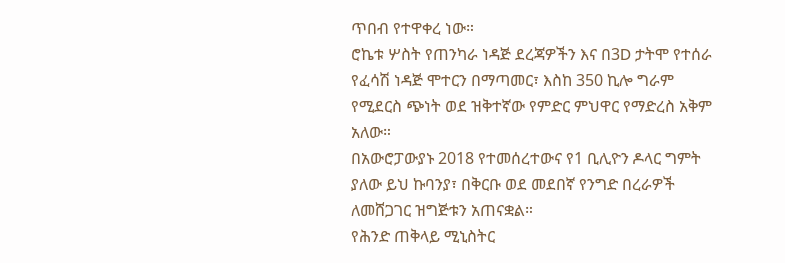ጥበብ የተዋቀረ ነው።
ሮኬቱ ሦስት የጠንካራ ነዳጅ ደረጃዎችን እና በ3D ታትሞ የተሰራ የፈሳሽ ነዳጅ ሞተርን በማጣመር፣ እስከ 350 ኪሎ ግራም የሚደርስ ጭነት ወደ ዝቅተኛው የምድር ምህዋር የማድረስ አቅም አለው።
በአውሮፓውያኑ 2018 የተመሰረተውና የ1 ቢሊዮን ዶላር ግምት ያለው ይህ ኩባንያ፣ በቅርቡ ወደ መደበኛ የንግድ በረራዎች ለመሸጋገር ዝግጅቱን አጠናቋል።
የሕንድ ጠቅላይ ሚኒስትር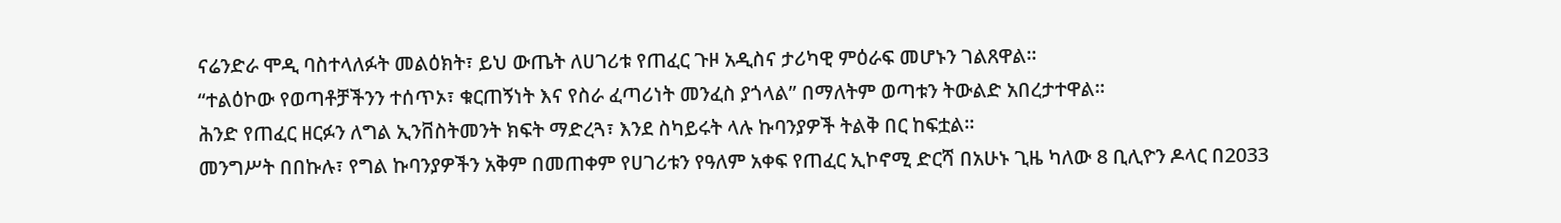ናሬንድራ ሞዲ ባስተላለፉት መልዕክት፣ ይህ ውጤት ለሀገሪቱ የጠፈር ጉዞ አዲስና ታሪካዊ ምዕራፍ መሆኑን ገልጸዋል።
“ተልዕኮው የወጣቶቻችንን ተሰጥኦ፣ ቁርጠኝነት እና የስራ ፈጣሪነት መንፈስ ያጎላል” በማለትም ወጣቱን ትውልድ አበረታተዋል።
ሕንድ የጠፈር ዘርፉን ለግል ኢንቨስትመንት ክፍት ማድረጓ፣ እንደ ስካይሩት ላሉ ኩባንያዎች ትልቅ በር ከፍቷል።
መንግሥት በበኩሉ፣ የግል ኩባንያዎችን አቅም በመጠቀም የሀገሪቱን የዓለም አቀፍ የጠፈር ኢኮኖሚ ድርሻ በአሁኑ ጊዜ ካለው 8 ቢሊዮን ዶላር በ2033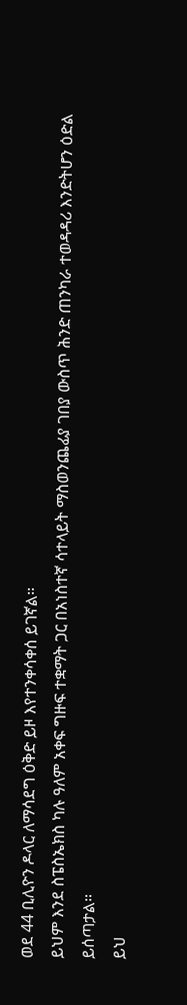ወደ 44 ቢሊዮን ዶላር ለማሳደግ ዕቅድ ይዞ እየተንቀሳቀሰ ይገኛል።
ይህም እንደ ስፔስኤክስ ካሉ ዓለም አቀፍ ግዙፍ ተቋማት ጋር በአነስተኛ ሳተላይት ማስወንጨፊያ ገበያ ውስጥ ሕንድ ጠንካራ ተወዳዳሪ እንድትሆን ዕድል ይሰጣታል።
ይህ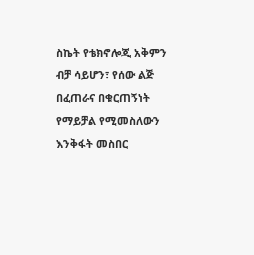ስኬት የቴክኖሎጂ አቅምን ብቻ ሳይሆን፣ የሰው ልጅ በፈጠራና በቁርጠኝነት የማይቻል የሚመስለውን እንቅፋት መስበር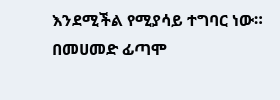እንደሚችል የሚያሳይ ተግባር ነው።
በመሀመድ ፊጣሞ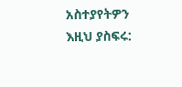አስተያየትዎን እዚህ ያስፍሩ: